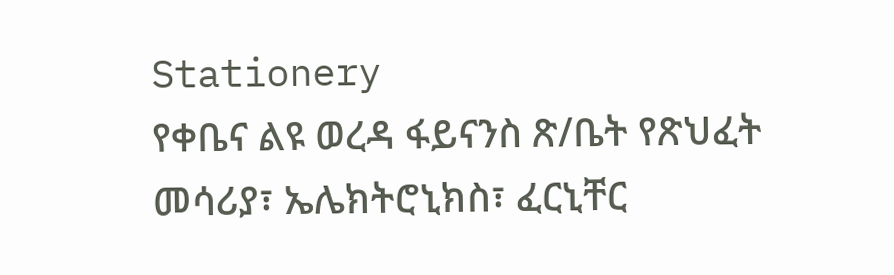Stationery
የቀቤና ልዩ ወረዳ ፋይናንስ ጽ/ቤት የጽህፈት መሳሪያ፣ ኤሌክትሮኒክስ፣ ፈርኒቸር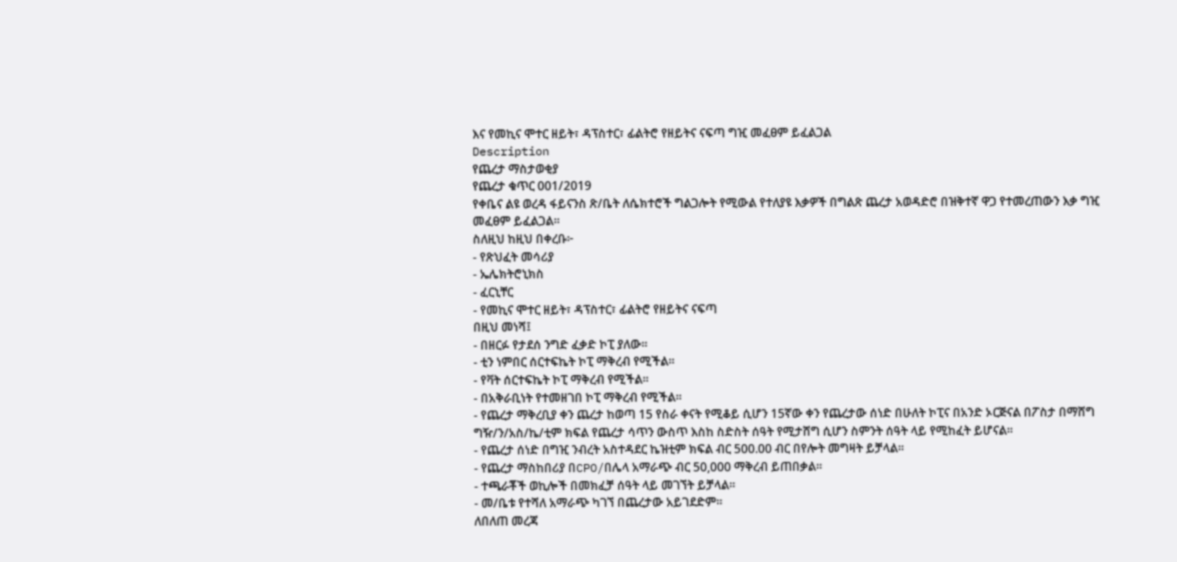እና የመኪና ሞተር ዘይት፣ ዳፕስተር፣ ፊልትሮ የዘይትና ናፍጣ ግዢ መፈፀም ይፈልጋል
Description
የጨረታ ማስታወቂያ
የጨረታ ቁጥር 001/2019
የቀቤና ልዩ ወረዳ ፋይናንስ ጽ/ቤት ለሴክተሮች ግልጋሎት የሚውል የተለያዩ እቃዎች በግልጽ ጨረታ አወዳድሮ በዝቅተኛ ዋጋ የተመረጠውን እቃ ግዢ መፈፀም ይፈልጋል።
ስለዚህ ከዚህ በቀረቡ፦
- የጽህፈት መሳሪያ
- ኤሌክትሮኒክስ
- ፈርኒቸር
- የመኪና ሞተር ዘይት፣ ዳፕስተር፣ ፊልትሮ የዘይትና ናፍጣ
በዚህ መነሻ፤
- በዘርፉ የታደሰ ንግድ ፈቃድ ኮፒ ያለው፡፡
- ቲን ነምበር ሰርተፍኬት ኮፒ ማቅረብ የሚችል፡፡
- የቫት ሰርተፍኬት ኮፒ ማቅረብ የሚችል፡፡
- በአቅራቢነት የተመዘገበ ኮፒ ማቅረብ የሚችል፡፡
- የጨረታ ማቅረቢያ ቀን ጨረታ ከወጣ 15 የስራ ቀናት የሚቆይ ሲሆን 15ኛው ቀን የጨረታው ሰነድ በሁለት ኮፒና በአንድ ኦርጅናል በፖስታ በማሸግ ግዥ/ን/አስ/ኬ/ቲም ክፍል የጨረታ ሳጥን ውስጥ እስከ ስድስት ሰዓት የሚታሸግ ሲሆን ስምንት ሰዓት ላይ የሚከፈት ይሆናል፡፡
- የጨረታ ሰነድ በግዢ ንብረት አስተዳደር ኬዝቲም ክፍል ብር 500.00 ብር በየሎት መግዛት ይቻላል፡፡
- የጨረታ ማስከበሪያ በCPO/በሌላ አማራጭ ብር 50,000 ማቅረብ ይጠበቃል፡፡
- ተጫራቾች ወኪሎች በመክፈቻ ሰዓት ላይ መገኘት ይቻላል፡፡
- መ/ቤቱ የተሻለ አማራጭ ካገኘ በጨረታው አይገደድም።
ለበለጠ መረጃ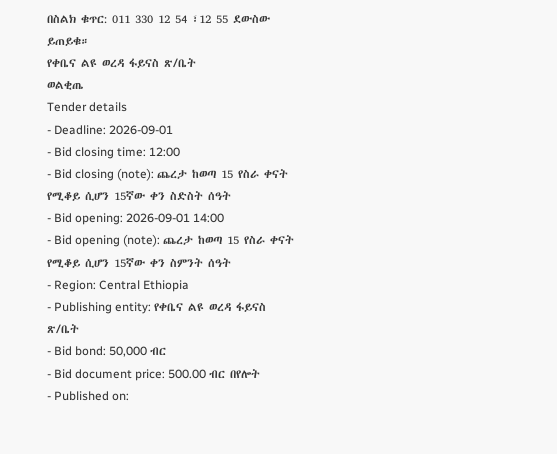በስልክ ቁጥር: 011 330 12 54 ፣12 55 ደውስው ይጠይቁ።
የቀቤና ልዩ ወረዳ ፋይናስ ጽ/ቤት
ወልቂጤ
Tender details
- Deadline: 2026-09-01
- Bid closing time: 12:00
- Bid closing (note): ጨረታ ከወጣ 15 የስራ ቀናት የሚቆይ ሲሆን 15ኛው ቀን ስድስት ሰዓት
- Bid opening: 2026-09-01 14:00
- Bid opening (note): ጨረታ ከወጣ 15 የስራ ቀናት የሚቆይ ሲሆን 15ኛው ቀን ስምንት ሰዓት
- Region: Central Ethiopia
- Publishing entity: የቀቤና ልዩ ወረዳ ፋይናስ ጽ/ቤት
- Bid bond: 50,000 ብር
- Bid document price: 500.00 ብር በየሎት
- Published on: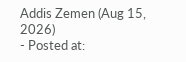Addis Zemen (Aug 15, 2026)
- Posted at: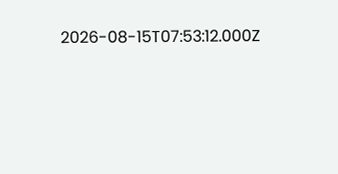2026-08-15T07:53:12.000Z